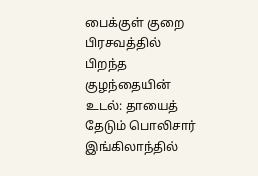பைக்குள் குறை பிரசவத்தில் பிறந்த குழந்தையின் உடல்: தாயைத் தேடும் பொலிசார்
இங்கிலாந்தில்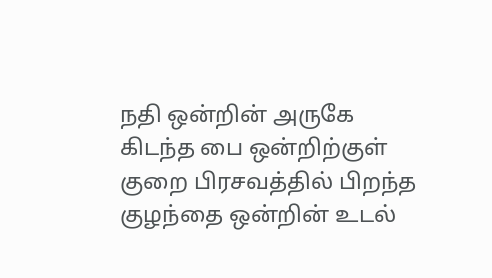நதி ஒன்றின் அருகே கிடந்த பை ஒன்றிற்குள் குறை பிரசவத்தில் பிறந்த குழந்தை ஒன்றின் உடல்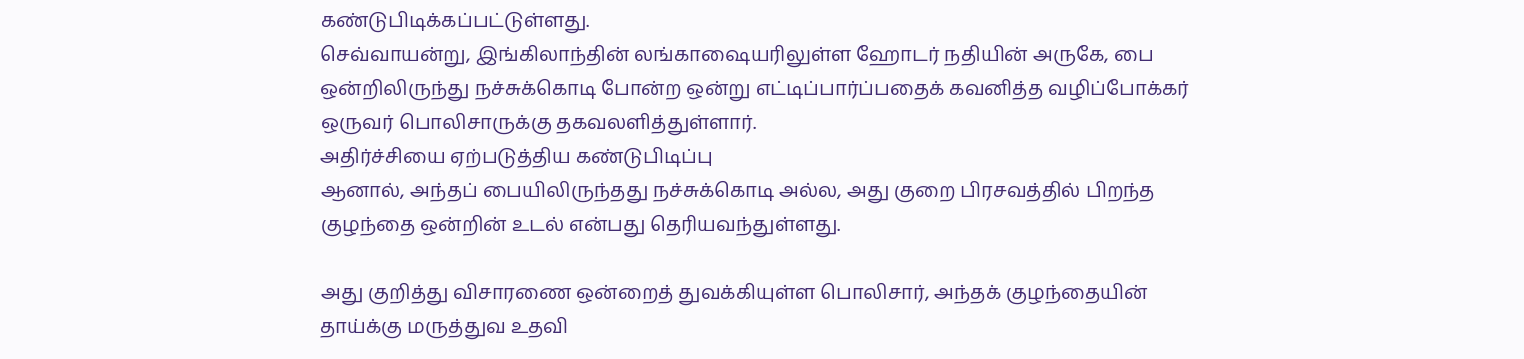கண்டுபிடிக்கப்பட்டுள்ளது.
செவ்வாயன்று, இங்கிலாந்தின் லங்காஷையரிலுள்ள ஹோடர் நதியின் அருகே, பை ஒன்றிலிருந்து நச்சுக்கொடி போன்ற ஒன்று எட்டிப்பார்ப்பதைக் கவனித்த வழிப்போக்கர் ஒருவர் பொலிசாருக்கு தகவலளித்துள்ளார்.
அதிர்ச்சியை ஏற்படுத்திய கண்டுபிடிப்பு
ஆனால், அந்தப் பையிலிருந்தது நச்சுக்கொடி அல்ல, அது குறை பிரசவத்தில் பிறந்த குழந்தை ஒன்றின் உடல் என்பது தெரியவந்துள்ளது.

அது குறித்து விசாரணை ஒன்றைத் துவக்கியுள்ள பொலிசார், அந்தக் குழந்தையின் தாய்க்கு மருத்துவ உதவி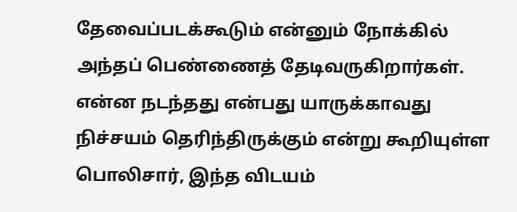தேவைப்படக்கூடும் என்னும் நோக்கில் அந்தப் பெண்ணைத் தேடிவருகிறார்கள்.
என்ன நடந்தது என்பது யாருக்காவது நிச்சயம் தெரிந்திருக்கும் என்று கூறியுள்ள பொலிசார், இந்த விடயம்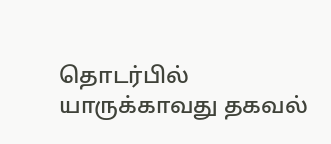தொடர்பில் யாருக்காவது தகவல்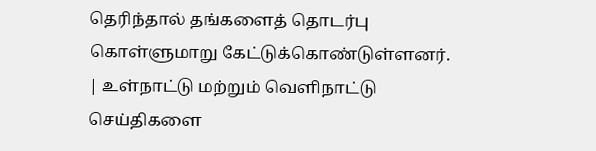தெரிந்தால் தங்களைத் தொடர்பு கொள்ளுமாறு கேட்டுக்கொண்டுள்ளனர்.
| உள்நாட்டு மற்றும் வெளிநாட்டு செய்திகளை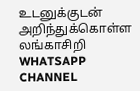உடனுக்குடன் அறிந்துக்கொள்ள லங்காசிறி WHATSAPP CHANNEL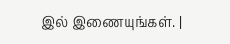இல் இணையுங்கள். |